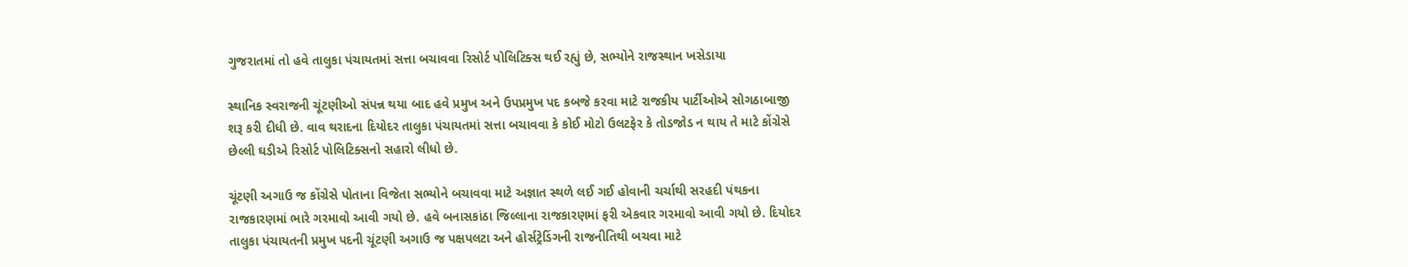ગુજરાતમાં તો હવે તાલુકા પંચાયતમાં સત્તા બચાવવા રિસોર્ટ પોલિટિક્સ થઈ રહ્યું છે, સભ્યોને રાજસ્થાન ખસેડાયા

સ્થાનિક સ્વરાજની ચૂંટણીઓ સંપન્ન થયા બાદ હવે પ્રમુખ અને ઉપપ્રમુખ પદ કબજે કરવા માટે રાજકીય પાર્ટીઓએ સોગઠાબાજી શરૂ કરી દીધી છે. વાવ થરાદના દિયોદર તાલુકા પંચાયતમાં સત્તા બચાવવા કે કોઈ મોટો ઉલટફેર કે તોડજોડ ન થાય તે માટે કોંગ્રેસે છેલ્લી ઘડીએ રિસોર્ટ પોલિટિક્સનો સહારો લીધો છે.

ચૂંટણી અગાઉ જ કોંગ્રેસે પોતાના વિજેતા સભ્યોને બચાવવા માટે અજ્ઞાત સ્થળે લઈ ગઈ હોવાની ચર્ચાથી સરહદી પંથકના રાજકારણમાં ભારે ગરમાવો આવી ગયો છે. હવે બનાસકાંઠા જિલ્લાના રાજકારણમાં ફરી એકવાર ગરમાવો આવી ગયો છે. દિયોદર તાલુકા પંચાયતની પ્રમુખ પદની ચૂંટણી અગાઉ જ પક્ષપલટા અને હોર્સટ્રેડિંગની રાજનીતિથી બચવા માટે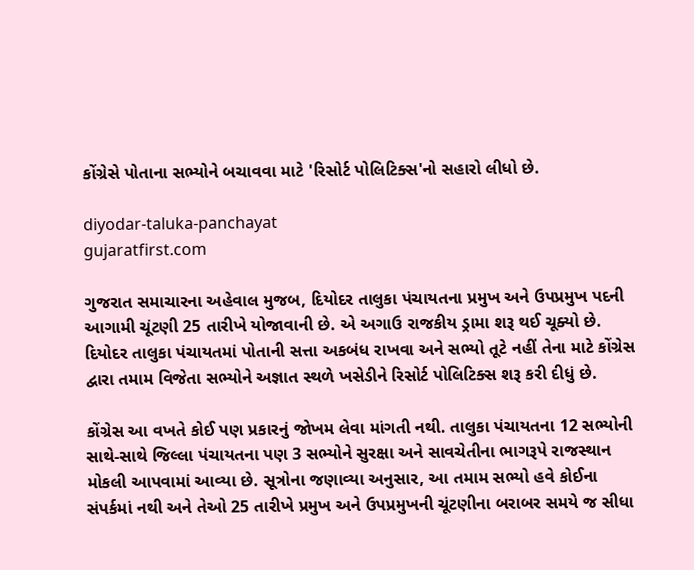કોંગ્રેસે પોતાના સભ્યોને બચાવવા માટે 'રિસોર્ટ પોલિટિક્સ'નો સહારો લીધો છે.

diyodar-taluka-panchayat
gujaratfirst.com

ગુજરાત સમાચારના અહેવાલ મુજબ, દિયોદર તાલુકા પંચાયતના પ્રમુખ અને ઉપપ્રમુખ પદની આગામી ચૂંટણી 25 તારીખે યોજાવાની છે. એ અગાઉ રાજકીય ડ્રામા શરૂ થઈ ચૂક્યો છે. દિયોદર તાલુકા પંચાયતમાં પોતાની સત્તા અકબંધ રાખવા અને સભ્યો તૂટે નહીં તેના માટે કોંગ્રેસ દ્વારા તમામ વિજેતા સભ્યોને અજ્ઞાત સ્થળે ખસેડીને રિસોર્ટ પોલિટિક્સ શરૂ કરી દીધું છે.

કોંગ્રેસ આ વખતે કોઈ પણ પ્રકારનું જોખમ લેવા માંગતી નથી. તાલુકા પંચાયતના 12 સભ્યોની સાથે-સાથે જિલ્લા પંચાયતના પણ 3 સભ્યોને સુરક્ષા અને સાવચેતીના ભાગરૂપે રાજસ્થાન મોકલી આપવામાં આવ્યા છે. સૂત્રોના જણાવ્યા અનુસાર, આ તમામ સભ્યો હવે કોઈના સંપર્કમાં નથી અને તેઓ 25 તારીખે પ્રમુખ અને ઉપપ્રમુખની ચૂંટણીના બરાબર સમયે જ સીધા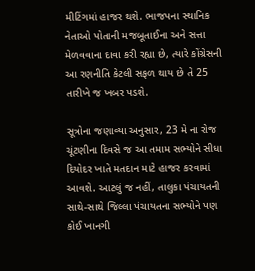મીટિંગમાં હાજર થશે. ભાજપના સ્થાનિક નેતાઓ પોતાની મજબૂતાઈના અને સત્તા મેળવવાના દાવા કરી રહ્યા છે, ત્યારે કોંગ્રેસની આ રણનીતિ કેટલી સફળ થાય છે તે 25 તારીખે જ ખબર પડશે.

સૂત્રોના જણાવ્યા અનુસાર, 23 મે ના રોજ ચૂંટણીના દિવસે જ આ તમામ સભ્યોને સીધા દિયોદર ખાતે મતદાન માટે હાજર કરવામાં આવશે. આટલું જ નહીં, તાલુકા પંચાયતની સાથે-સાથે જિલ્લા પંચાયતના સભ્યોને પણ કોઈ ખાનગી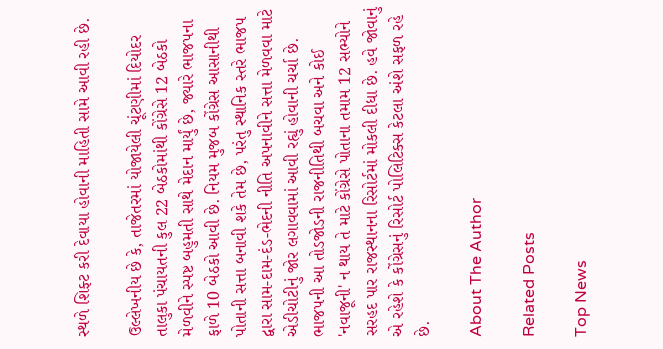સ્થળે શિફ્ટ કરી દેવાયા હોવાની માહિતી સામે આવી રહી છે.

ઉલ્લેખનીય છે કે, તાજેતરમાં યોજાયેલી ચૂંટણીમાં દિયોદર તાલુકા પંચાયતની કુલ 22 બેઠકોમાંથી કોંગ્રેસે 12 બેઠકો મેળવીને સ્પષ્ટ બહુમતી સાથે મેદાન માર્યું છે, જ્યારે ભાજપના ફાળે 10 બેઠકો આવી છે. નિયમ મુજબ કોંગ્રેસ આસાનીથી પોતાની સત્તા બનાવી શકે તેમ છે, પરંતુ સ્થાનિક સ્તરે ભાજપ દ્વારા સામ-દામ-દંડ-ભેદની નીતિ અપનાવીને સત્તા મેળવવા માટે એડીચોટીનું જોર લગાવવામાં આવી રહ્યું હોવાની ચર્ચા છે. ભાજપની આ તોડજોડની રાજનીતિથી બચવા અને કોઈ 'નવાજૂની' ન થાય તે માટે કોંગ્રેસે પોતાના તમામ 12 સભ્યોને સરહદ પાર રાજસ્થાનના રિસોર્ટમાં મોકલી દીધા છે. હવે જોવાનું એ રહેશે કે કોંગ્રેસનું રિસોર્ટ પોલિટિક્સ કેટલા અંશે સફળ રહે છે.

About The Author

Related Posts

Top News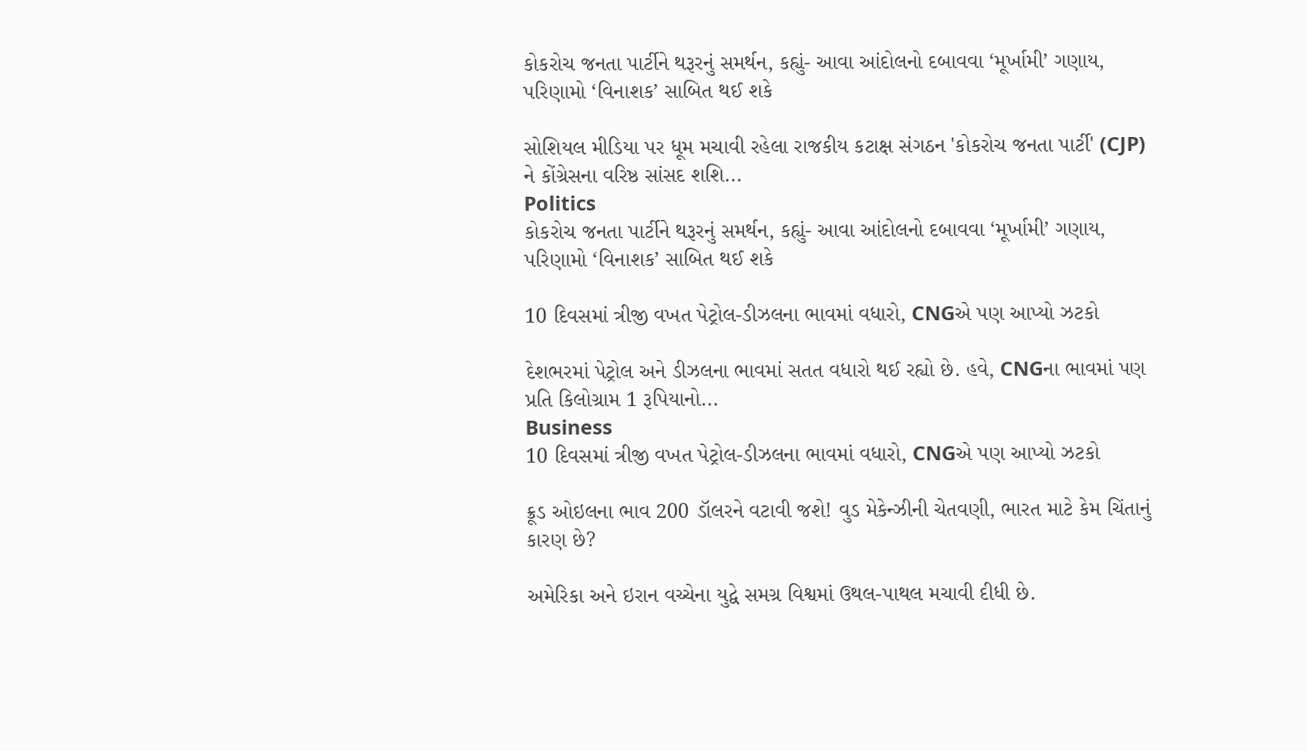કોકરોચ જનતા પાર્ટીને થરૂરનું સમર્થન, કહ્યું- આવા આંદોલનો દબાવવા ‘મૂર્ખામી’ ગણાય, પરિણામો ‘વિનાશક’ સાબિત થઈ શકે

સોશિયલ મીડિયા પર ધૂમ મચાવી રહેલા રાજકીય કટાક્ષ સંગઠન 'કોકરોચ જનતા પાર્ટી' (CJP) ને કોંગ્રેસના વરિષ્ઠ સાંસદ શશિ...
Politics
કોકરોચ જનતા પાર્ટીને થરૂરનું સમર્થન, કહ્યું- આવા આંદોલનો દબાવવા ‘મૂર્ખામી’ ગણાય, પરિણામો ‘વિનાશક’ સાબિત થઈ શકે

10 દિવસમાં ત્રીજી વખત પેટ્રોલ-ડીઝલના ભાવમાં વધારો, CNGએ પણ આપ્યો ઝટકો

દેશભરમાં પેટ્રોલ અને ડીઝલના ભાવમાં સતત વધારો થઈ રહ્યો છે. હવે, CNGના ભાવમાં પણ પ્રતિ કિલોગ્રામ 1 રૂપિયાનો...
Business
10 દિવસમાં ત્રીજી વખત પેટ્રોલ-ડીઝલના ભાવમાં વધારો, CNGએ પણ આપ્યો ઝટકો

ક્રૂડ ઓઇલના ભાવ 200 ડૉલરને વટાવી જશે! વુડ મેકેન્ઝીની ચેતવણી, ભારત માટે કેમ ચિંતાનું કારણ છે?

અમેરિકા અને ઇરાન વચ્ચેના યુદ્વે સમગ્ર વિશ્વમાં ઉથલ-પાથલ મચાવી દીધી છે.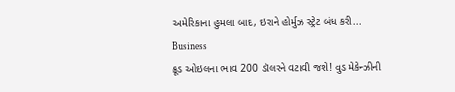અમેરિકાના હુમલા બાદ, ઇરાને હોર્મુઝ સ્ટ્રેટ બંધ કરી...
Business
ક્રૂડ ઓઇલના ભાવ 200 ડૉલરને વટાવી જશે! વુડ મેકેન્ઝીની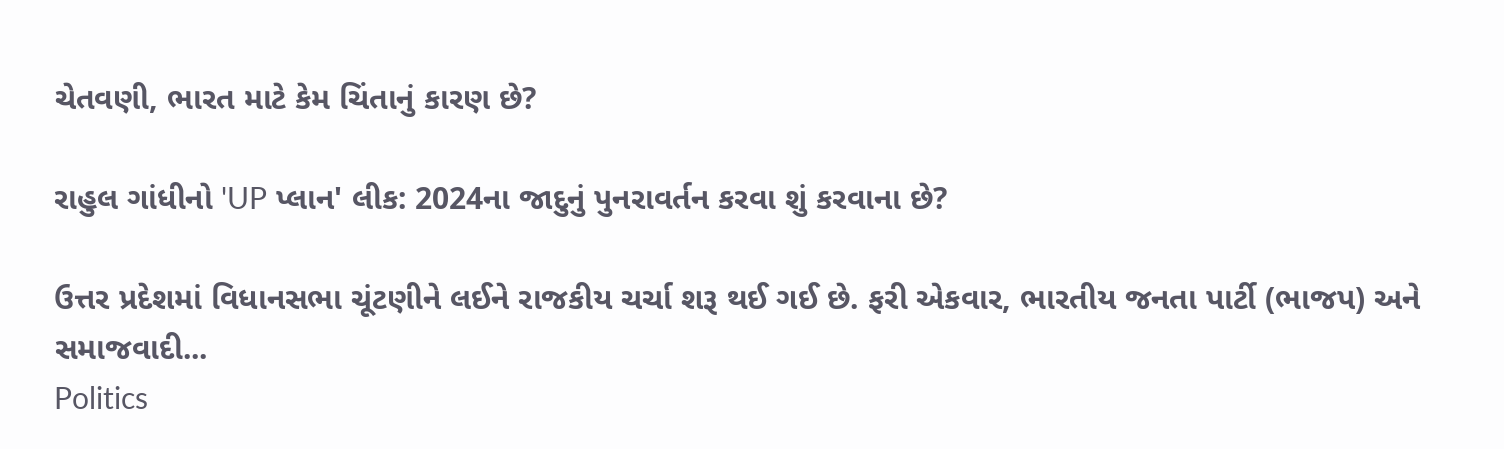ચેતવણી, ભારત માટે કેમ ચિંતાનું કારણ છે?

રાહુલ ગાંધીનો 'UP પ્લાન' લીક: 2024ના જાદુનું પુનરાવર્તન કરવા શું કરવાના છે?

ઉત્તર પ્રદેશમાં વિધાનસભા ચૂંટણીને લઈને રાજકીય ચર્ચા શરૂ થઈ ગઈ છે. ફરી એકવાર, ભારતીય જનતા પાર્ટી (ભાજપ) અને સમાજવાદી...
Politics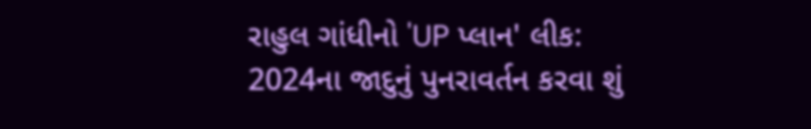રાહુલ ગાંધીનો 'UP પ્લાન' લીક: 2024ના જાદુનું પુનરાવર્તન કરવા શું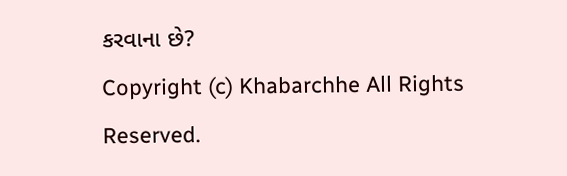કરવાના છે?
Copyright (c) Khabarchhe All Rights Reserved.